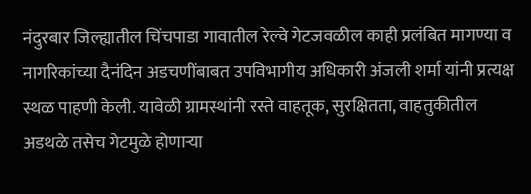नंदुरबार जिल्ह्यातील चिंचपाडा गावातील रेल्वे गेटजवळील काही प्रलंबित मागण्या व नागरिकांच्या दैनंदिन अडचणींबाबत उपविभागीय अधिकारी अंजली शर्मा यांनी प्रत्यक्ष स्थळ पाहणी केली. यावेळी ग्रामस्थांनी रस्ते वाहतूक, सुरक्षितता, वाहतुकीतील अडथळे तसेच गेटमुळे होणाऱ्या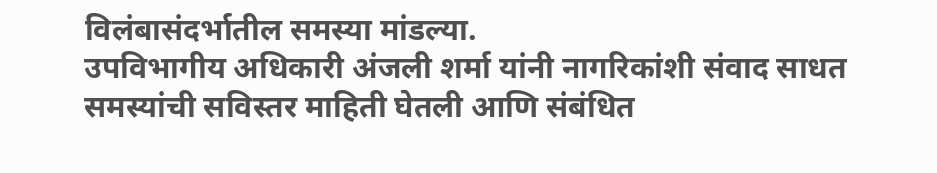विलंबासंदर्भातील समस्या मांडल्या.
उपविभागीय अधिकारी अंजली शर्मा यांनी नागरिकांशी संवाद साधत समस्यांची सविस्तर माहिती घेतली आणि संबंधित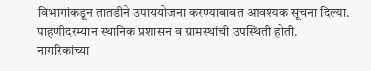विभागांकडून तातडीने उपाययोजना करण्याबाबत आवश्यक सूचना दिल्या. पाहणीदरम्यान स्थानिक प्रशासन व ग्रामस्थांची उपस्थिती होती.
नागरिकांच्या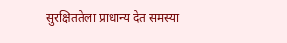सुरक्षिततेला प्राधान्य देत समस्या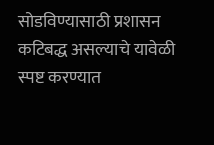सोडविण्यासाठी प्रशासन कटिबद्ध असल्याचे यावेळी स्पष्ट करण्यात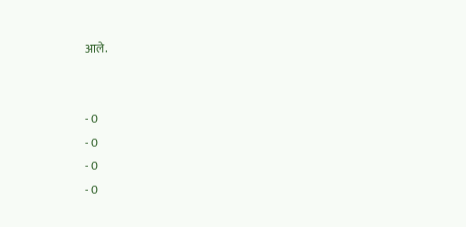आले.


- 0
- 0
- 0
- 0